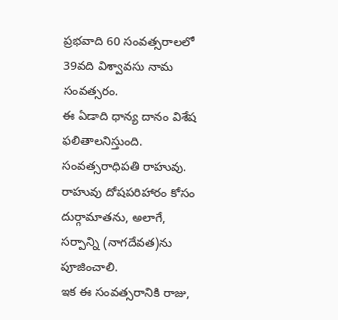ప్రభవాది 60 సంవత్సరాలలో 39వది విశ్వావసు నామ సంవత్సరం.
ఈ ఏడాది ధాన్య దానం విశేష ఫలితాలనిస్తుంది.
సంవత్సరాధిపతి రాహువు.
రాహువు దోషపరిహారం కోసం దుర్గామాతను, అలాగే, సర్పాన్ని (నాగదేవత)ను పూజించాలి.
ఇక ఈ సంవత్సరానికి రాజు,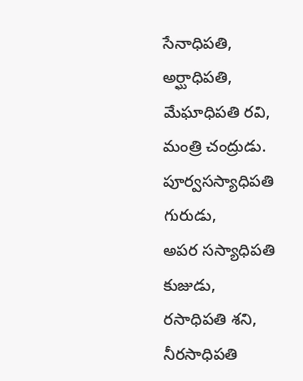సేనాధిపతి, అర్ఘాధిపతి, మేఘాధిపతి రవి,
మంత్రి చంద్రుడు.
పూర్వసస్యాధిపతి గురుడు,
అపర సస్యాధిపతి కుజుడు,
రసాధిపతి శని,
నీరసాధిపతి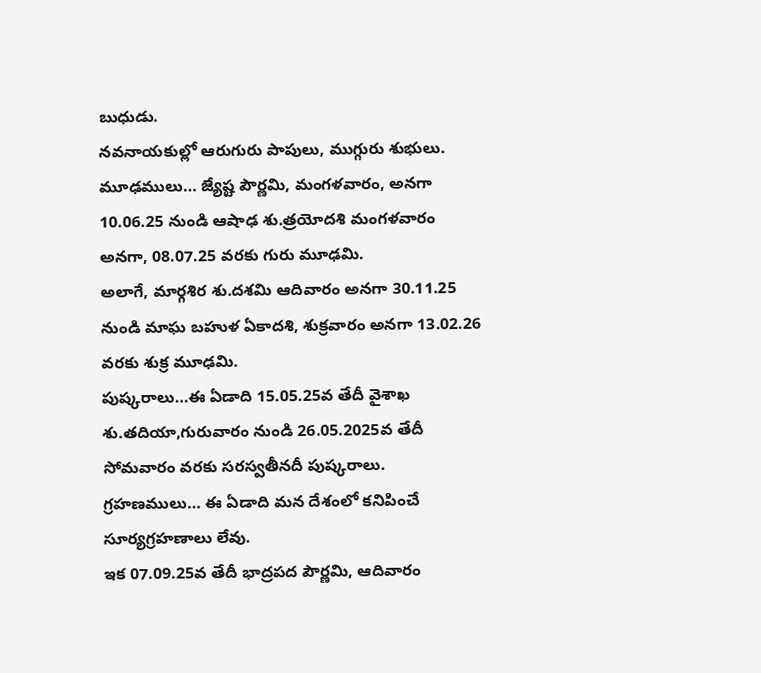బుధుడు.
నవనాయకుల్లో ఆరుగురు పాపులు, ముగ్గురు శుభులు.
మూఢములు… జ్యేష్ట పౌర్ణమి, మంగళవారం, అనగా 10.06.25 నుండి ఆషాఢ శు.త్రయోదశి మంగళవారం అనగా, 08.07.25 వరకు గురు మూఢమి.
అలాగే, మార్గశిర శు.దశమి ఆదివారం అనగా 30.11.25 నుండి మాఘ బహుళ ఏకాదశి, శుక్రవారం అనగా 13.02.26 వరకు శుక్ర మూఢమి.
పుష్కరాలు…ఈ ఏడాది 15.05.25వ తేదీ వైశాఖ శు.తదియా,గురువారం నుండి 26.05.2025వ తేదీ సోమవారం వరకు సరస్వతీనదీ పుష్కరాలు.
గ్రహణములు… ఈ ఏడాది మన దేశంలో కనిపించే సూర్యగ్రహణాలు లేవు.
ఇక 07.09.25వ తేదీ భాద్రపద పౌర్ణమి, ఆదివారం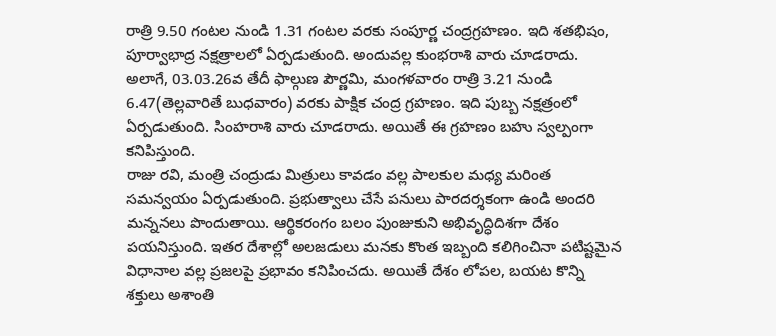రాత్రి 9.50 గంటల నుండి 1.31 గంటల వరకు సంపూర్ణ చంద్రగ్రహణం. ఇది శతభిషం, పూర్వాభాద్ర నక్షత్రాలలో ఏర్పడుతుంది. అందువల్ల కుంభరాశి వారు చూడరాదు.
అలాగే, 03.03.26వ తేదీ ఫాల్గుణ పౌర్ణమి, మంగళవారం రాత్రి 3.21 నుండి 6.47(తెల్లవారితే బుధవారం) వరకు పాక్షిక చంద్ర గ్రహణం. ఇది పుబ్బ నక్షత్రంలో ఏర్పడుతుంది. సింహరాశి వారు చూడరాదు. అయితే ఈ గ్రహణం బహు స్వల్పంగా కనిపిస్తుంది.
రాజు రవి, మంత్రి చంద్రుడు మిత్రులు కావడం వల్ల పాలకుల మధ్య మరింత సమన్వయం ఏర్పడుతుంది. ప్రభుత్వాలు చేసే పనులు పారదర్శకంగా ఉండి అందరి మన్ననలు పొందుతాయి. ఆర్థికరంగం బలం పుంజుకుని అభివృద్ధిదిశగా దేశం పయనిస్తుంది. ఇతర దేశాల్లో అలజడులు మనకు కొంత ఇబ్బంది కలిగించినా పటిష్టమైన విధానాల వల్ల ప్రజలపై ప్రభావం కనిపించదు. అయితే దేశం లోపల, బయట కొన్ని శక్తులు అశాంతి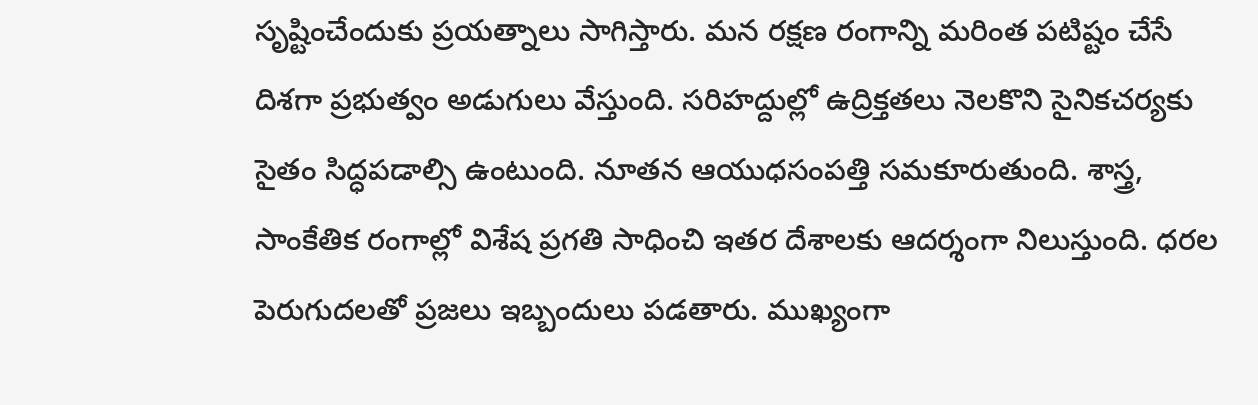సృష్టించేందుకు ప్రయత్నాలు సాగిస్తారు. మన రక్షణ రంగాన్ని మరింత పటిష్టం చేసే దిశగా ప్రభుత్వం అడుగులు వేస్తుంది. సరిహద్దుల్లో ఉద్రిక్తతలు నెలకొని సైనికచర్యకు సైతం సిద్ధపడాల్సి ఉంటుంది. నూతన ఆయుధసంపత్తి సమకూరుతుంది. శాస్త్ర, సాంకేతిక రంగాల్లో విశేష ప్రగతి సాధించి ఇతర దేశాలకు ఆదర్శంగా నిలుస్తుంది. ధరల పెరుగుదలతో ప్రజలు ఇబ్బందులు పడతారు. ముఖ్యంగా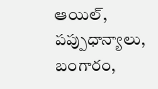ఆయిల్, పప్పుధాన్యాలు, బంగారం,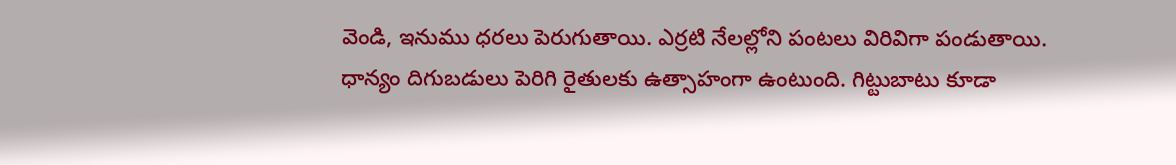వెండి, ఇనుము ధరలు పెరుగుతాయి. ఎర్రటి నేలల్లోని పంటలు విరివిగా పండుతాయి. ధాన్యం దిగుబడులు పెరిగి రైతులకు ఉత్సాహంగా ఉంటుంది. గిట్టుబాటు కూడా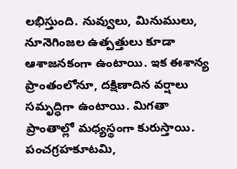లభిస్తుంది. నువ్వులు, మినుములు, నూనెగింజల ఉత్పత్తులు కూడా ఆశాజనకంగా ఉంటాయి. ఇక ఈశాన్య ప్రాంతంలోనూ, దక్షిణాదిన వర్షాలు సమృద్ధిగా ఉంటాయి. మిగతా ప్రాంతాల్లో మధ్యస్థంగా కురుస్తాయి. పంచగ్రహకూటమి,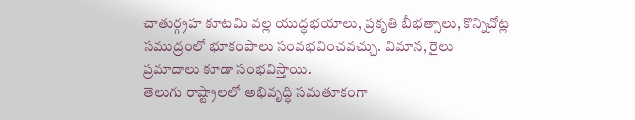చాతుర్గ్రహ కూటమి వల్ల యుద్ధభయాలు, ప్రకృతి బీభత్సాలు, కొన్నిచోట్ల సముద్రంలో భూకంపాలు సంవభవించవచ్చు. విమాన, రైలు ప్రమాదాలు కూడా సంభవిస్తాయి.
తెలుగు రాష్ట్రాలలో అభివృద్ధి సమతూకంగా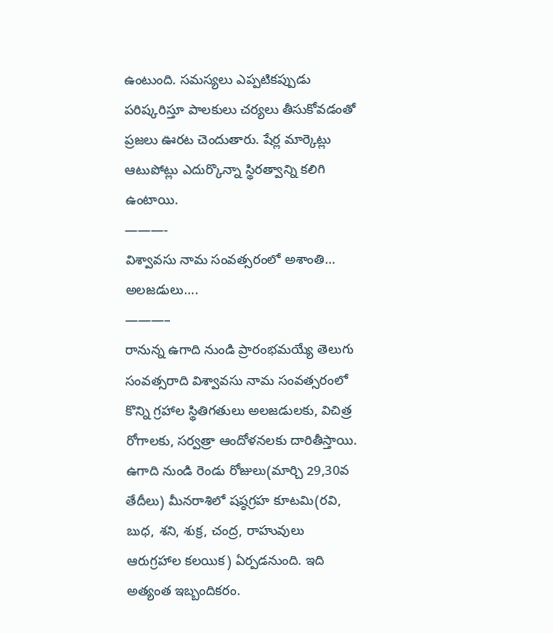ఉంటుంది. సమస్యలు ఎప్పటికప్పుడు పరిష్కరిస్తూ పాలకులు చర్యలు తీసుకోవడంతో ప్రజలు ఊరట చెందుతారు. షేర్ల మార్కెట్లు ఆటుపోట్లు ఎదుర్కొన్నా స్థిరత్వాన్ని కలిగి ఉంటాయి.
———-
విశ్వావసు నామ సంవత్సరంలో అశాంతి… అలజడులు….
———–
రానున్న ఉగాది నుండి ప్రారంభమయ్యే తెలుగు సంవత్సరాది విశ్వావసు నామ సంవత్సరంలో కొన్ని గ్రహాల స్థితిగతులు అలజడులకు, విచిత్ర రోగాలకు, సర్వత్రా ఆందోళనలకు దారితీస్తాయి. ఉగాది నుండి రెండు రోజులు(మార్చి 29,30వ తేదీలు) మీనరాశిలో షష్ఠగ్రహ కూటమి(రవి, బుధ, శని, శుక్ర, చంద్ర, రాహువులు ఆరుగ్రహాల కలయిక) ఏర్పడనుంది. ఇది అత్యంత ఇబ్బందికరం.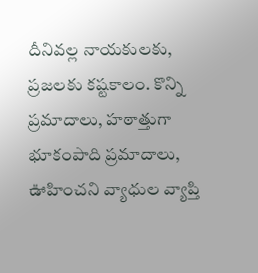దీనివల్ల నాయకులకు, ప్రజలకు కష్టకాలం. కొన్ని ప్రమాదాలు, హఠాత్తుగా భూకంపాది ప్రమాదాలు, ఊహించని వ్యాధుల వ్యాప్తి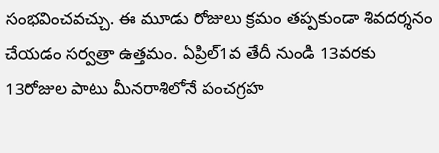సంభవించవచ్చు. ఈ మూడు రోజులు క్రమం తప్పకుండా శివదర్శనం చేయడం సర్వత్రా ఉత్తమం. ఏప్రిల్1వ తేదీ నుండి 13వరకు 13రోజుల పాటు మీనరాశిలోనే పంచగ్రహ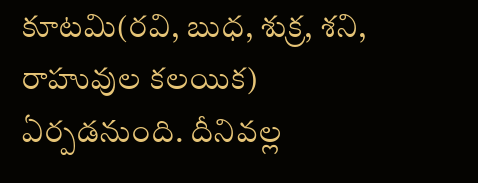కూటమి(రవి, బుధ, శుక్ర, శని, రాహువుల కలయిక) ఏర్పడనుంది. దీనివల్ల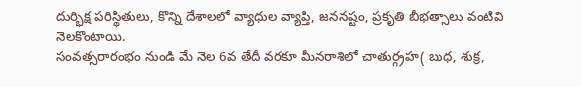దుర్భిక్ష పరిస్థితులు, కొన్ని దేశాలలో వ్యాధుల వ్యాప్తి, జననష్టం, ప్రకృతి బీభత్సాలు వంటివి నెలకొంటాయి.
సంవత్సరారంభం నుండి మే నెల 6వ తేదీ వరకూ మీనరాశిలో చాతుర్గ్రహ( బుధ, శుక్ర,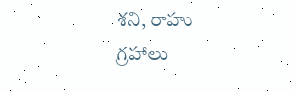శని, రాహు గ్రహాలు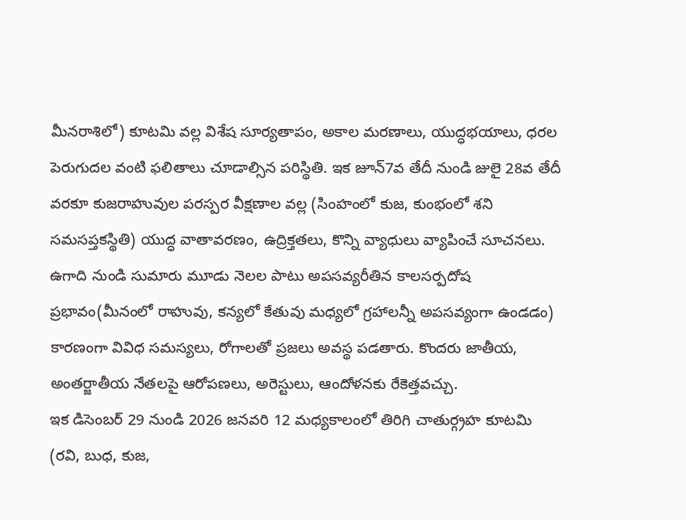మీనరాశిలో) కూటమి వల్ల విశేష సూర్యతాపం, అకాల మరణాలు, యుద్ధభయాలు, ధరల పెరుగుదల వంటి ఫలితాలు చూడాల్సిన పరిస్థితి. ఇక జూన్7వ తేదీ నుండి జులై 28వ తేదీ వరకూ కుజరాహువుల పరస్పర వీక్షణాల వల్ల (సింహంలో కుజ, కుంభంలో శని సమసప్తకస్థితి) యుద్ధ వాతావరణం, ఉద్రిక్తతలు, కొన్ని వ్యాధులు వ్యాపించే సూచనలు.
ఉగాది నుండి సుమారు మూడు నెలల పాటు అపసవ్యరీతిన కాలసర్పదోష ప్రభావం(మీనంలో రాహువు, కన్యలో కేతువు మధ్యలో గ్రహాలన్నీ అపసవ్యంగా ఉండడం) కారణంగా వివిధ సమస్యలు, రోగాలతో ప్రజలు అవస్థ పడతారు. కొందరు జాతీయ, అంతర్జాతీయ నేతలపై ఆరోపణలు, అరెస్టులు, ఆందోళనకు రేకెత్తవచ్చు.
ఇక డిసెంబర్ 29 నుండి 2026 జనవరి 12 మధ్యకాలంలో తిరిగి చాతుర్గ్రహ కూటమి (రవి, బుధ, కుజ,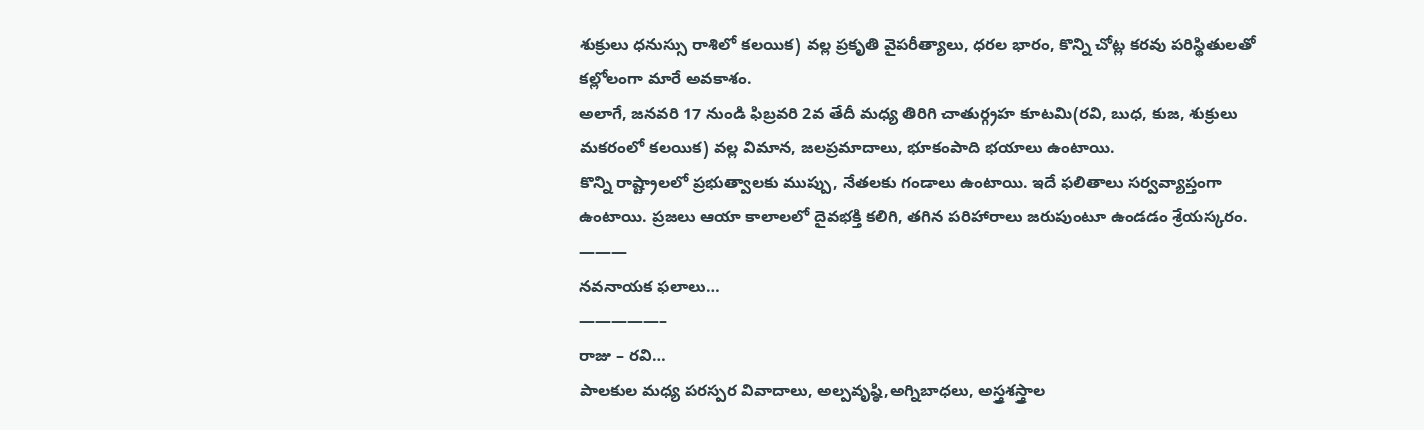శుక్రులు ధనుస్సు రాశిలో కలయిక) వల్ల ప్రకృతి వైపరీత్యాలు, ధరల భారం, కొన్ని చోట్ల కరవు పరిస్థితులతో కల్లోలంగా మారే అవకాశం.
అలాగే, జనవరి 17 నుండి ఫిబ్రవరి 2వ తేదీ మధ్య తిరిగి చాతుర్గ్రహ కూటమి(రవి, బుధ, కుజ, శుక్రులు మకరంలో కలయిక) వల్ల విమాన, జలప్రమాదాలు, భూకంపాది భయాలు ఉంటాయి.
కొన్ని రాష్ట్రాలలో ప్రభుత్వాలకు ముప్పు, నేతలకు గండాలు ఉంటాయి. ఇదే ఫలితాలు సర్వవ్యాప్తంగా ఉంటాయి. ప్రజలు ఆయా కాలాలలో దైవభక్తి కలిగి, తగిన పరిహారాలు జరుపుంటూ ఉండడం శ్రేయస్కరం.
———
నవనాయక ఫలాలు…
—————–
రాజు – రవి…
పాలకుల మధ్య పరస్పర వివాదాలు, అల్పవృష్ఠి,అగ్నిబాధలు, అస్త్రశస్త్రాల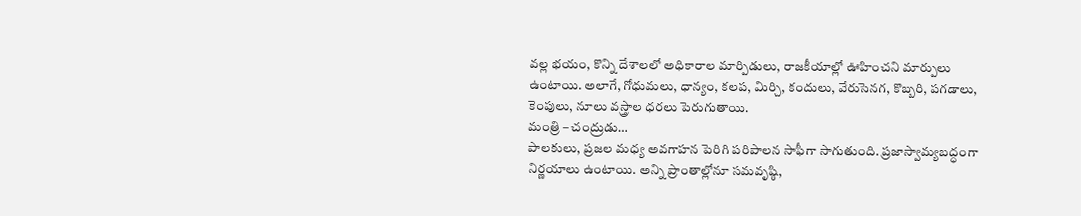వల్ల భయం, కొన్ని దేశాలలో అధికారాల మార్పిడులు, రాజకీయాల్లో ఊహించని మార్పులు ఉంటాయి. అలాగే, గోధుమలు, ధాన్యం, కలప, మిర్చి, కందులు, వేరుసెనగ, కొబ్బరి, పగడాలు, కెంపులు, నూలు వస్త్రాల ధరలు పెరుగుతాయి.
మంత్రి – చంద్రుడు…
పాలకులు, ప్రజల మధ్య అవగాహన పెరిగి పరిపాలన సాఫీగా సాగుతుంది. ప్రజాస్వామ్యబద్ధంగా నిర్ణయాలు ఉంటాయి. అన్ని ప్రాంతాల్లోనూ సమవృష్ఠి,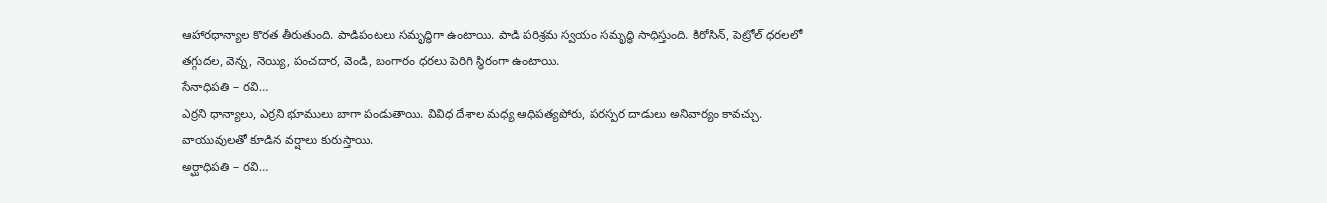ఆహారధాన్యాల కొరత తీరుతుంది. పాడిపంటలు సమృద్ధిగా ఉంటాయి. పాడి పరిశ్రమ స్వయం సమృద్ధి సాధిస్తుంది. కిరోసిన్, పెట్రోల్ ధరలలో తగ్గుదల, వెన్న, నెయ్యి, పంచదార, వెండి, బంగారం ధరలు పెరిగి స్థిరంగా ఉంటాయి.
సేనాధిపతి – రవి…
ఎర్రని ధాన్యాలు, ఎర్రని భూములు బాగా పండుతాయి. వివిధ దేశాల మధ్య ఆధిపత్యపోరు, పరస్పర దాడులు అనివార్యం కావచ్చు. వాయువులతో కూడిన వర్షాలు కురుస్తాయి.
అర్ఘాధిపతి – రవి…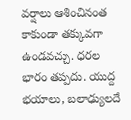వర్షాలు ఆశించినంత కాకుండా తక్కువగా ఉండవచ్చు. ధరల భారం తప్పదు. యుద్ద భయాలు, బలాఢ్యులదే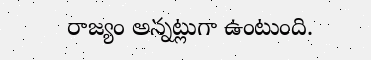రాజ్యం అన్నట్లుగా ఉంటుంది.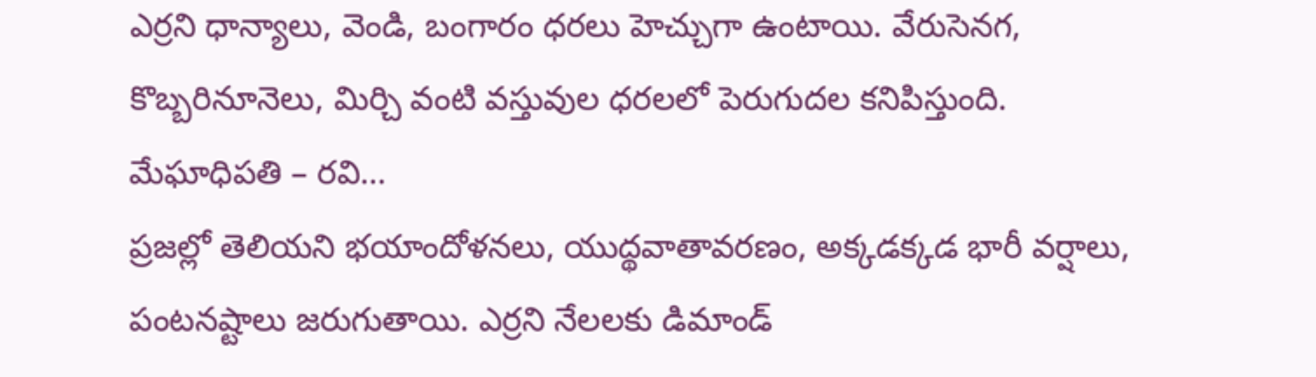ఎర్రని ధాన్యాలు, వెండి, బంగారం ధరలు హెచ్చుగా ఉంటాయి. వేరుసెనగ, కొబ్బరినూనెలు, మిర్చి వంటి వస్తువుల ధరలలో పెరుగుదల కనిపిస్తుంది.
మేఘాధిపతి – రవి…
ప్రజల్లో తెలియని భయాందోళనలు, యుద్థవాతావరణం, అక్కడక్కడ భారీ వర్షాలు, పంటనష్టాలు జరుగుతాయి. ఎర్రని నేలలకు డిమాండ్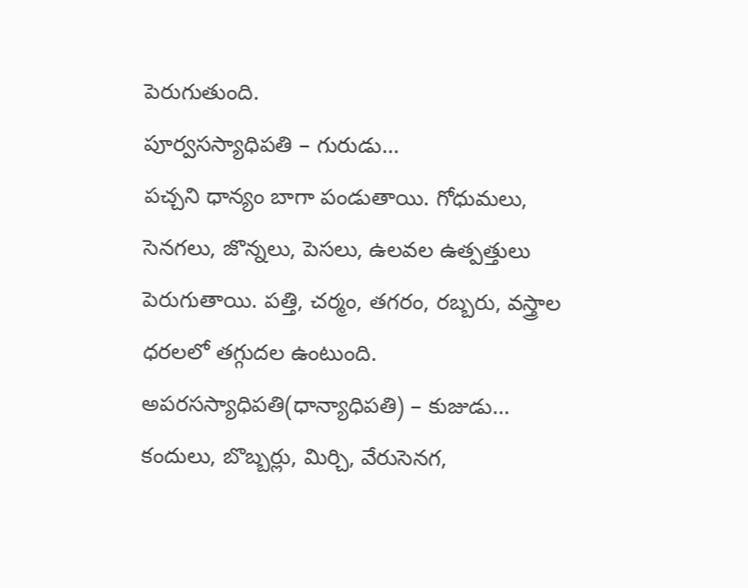పెరుగుతుంది.
పూర్వసస్యాధిపతి – గురుడు…
పచ్చని ధాన్యం బాగా పండుతాయి. గోధుమలు, సెనగలు, జొన్నలు, పెసలు, ఉలవల ఉత్పత్తులు పెరుగుతాయి. పత్తి, చర్మం, తగరం, రబ్బరు, వస్త్రాల ధరలలో తగ్గుదల ఉంటుంది.
అపరసస్యాధిపతి(ధాన్యాధిపతి) – కుజుడు…
కందులు, బొబ్బర్లు, మిర్చి, వేరుసెనగ,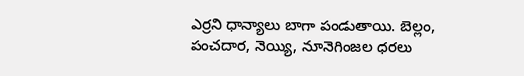ఎర్రని ధాన్యాలు బాగా పండుతాయి. బెల్లం, పంచదార, నెయ్యి, నూనెగింజల ధరలు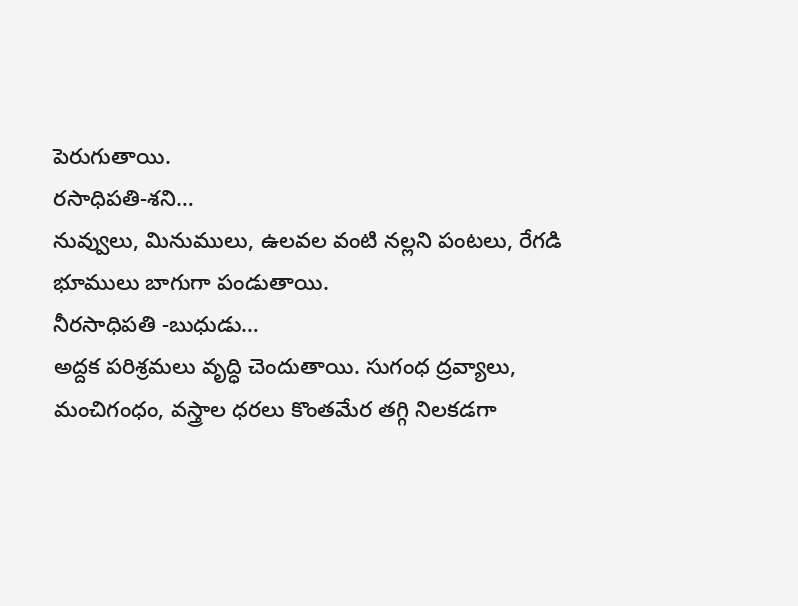పెరుగుతాయి.
రసాధిపతి-శని…
నువ్వులు, మినుములు, ఉలవల వంటి నల్లని పంటలు, రేగడి భూములు బాగుగా పండుతాయి.
నీరసాధిపతి -బుధుడు…
అద్దక పరిశ్రమలు వృద్ధి చెందుతాయి. సుగంధ ద్రవ్యాలు, మంచిగంధం, వస్త్రాల ధరలు కొంతమేర తగ్గి నిలకడగా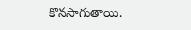కొనసాగుతాయి.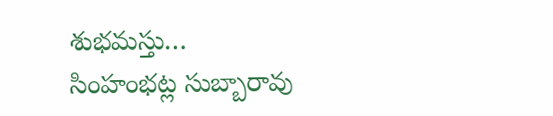శుభమస్తు…
సింహంభట్ల సుబ్బారావు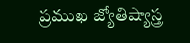ప్రముఖ జ్యోతిష్యాస్త్ర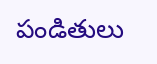పండితులు